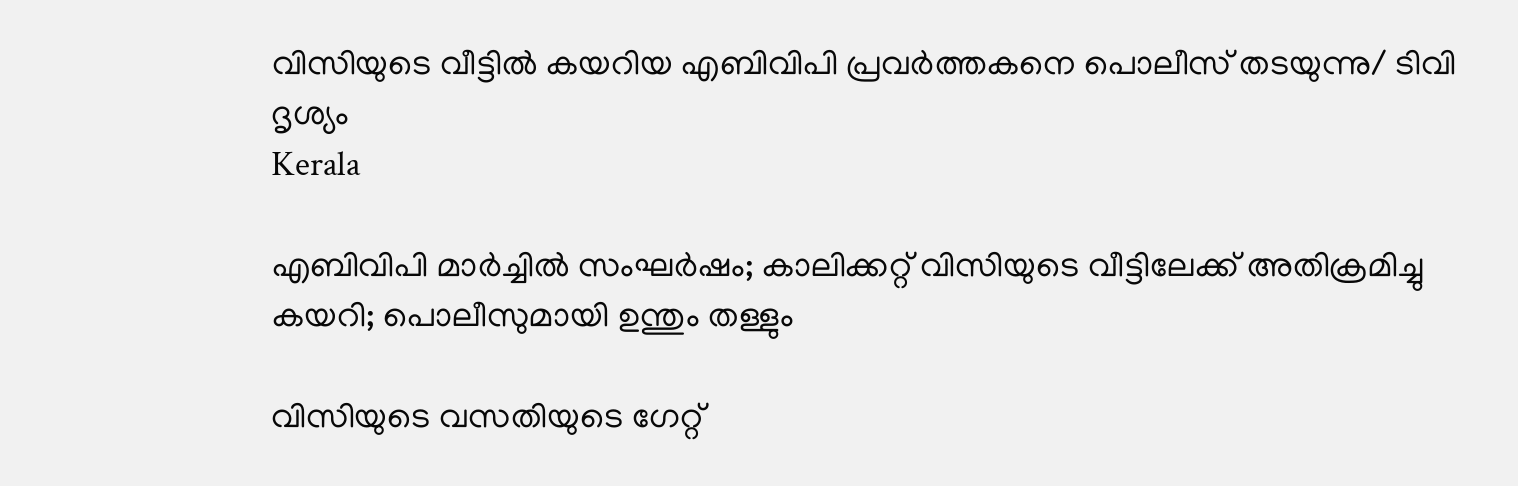വിസിയുടെ വീട്ടിൽ കയറിയ എബിവിപി പ്രവർത്തകനെ പൊലീസ് തടയുന്നു/ ടിവി ദൃശ്യം
Kerala

എബിവിപി മാര്‍ച്ചില്‍ സംഘര്‍ഷം; കാലിക്കറ്റ് വിസിയുടെ വീട്ടിലേക്ക് അതിക്രമിച്ചു കയറി; പൊലീസുമായി ഉന്തും തള്ളും

വിസിയുടെ വസതിയുടെ ഗേറ്റ്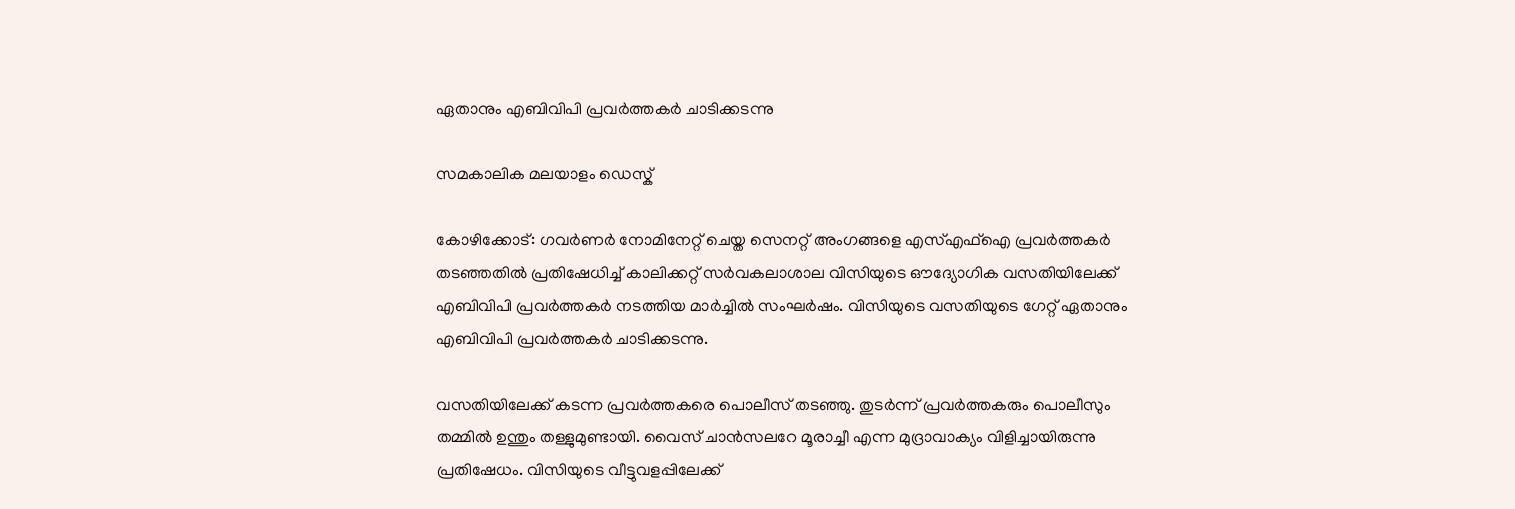ഏതാനും എബിവിപി പ്രവര്‍ത്തകര്‍ ചാടിക്കടന്നു

സമകാലിക മലയാളം ഡെസ്ക്

കോഴിക്കോട്: ഗവര്‍ണര്‍ നോമിനേറ്റ് ചെയ്ത സെനറ്റ് അംഗങ്ങളെ എസ്എഫ്‌ഐ പ്രവര്‍ത്തകര്‍ തടഞ്ഞതില്‍ പ്രതിഷേധിച്ച് കാലിക്കറ്റ് സര്‍വകലാശാല വിസിയുടെ ഔദ്യോഗിക വസതിയിലേക്ക് എബിവിപി പ്രവര്‍ത്തകര്‍ നടത്തിയ മാര്‍ച്ചില്‍ സംഘര്‍ഷം. വിസിയുടെ വസതിയുടെ ഗേറ്റ് ഏതാനും എബിവിപി പ്രവര്‍ത്തകര്‍ ചാടിക്കടന്നു.

വസതിയിലേക്ക് കടന്ന പ്രവര്‍ത്തകരെ പൊലീസ് തടഞ്ഞു. തുടര്‍ന്ന് പ്രവര്‍ത്തകരും പൊലീസും തമ്മില്‍ ഉന്തും തള്ളുമുണ്ടായി. വൈസ് ചാന്‍സലറേ മൂരാച്ചീ എന്ന മുദ്രാവാക്യം വിളിച്ചായിരുന്നു പ്രതിഷേധം. വിസിയുടെ വീട്ടുവളപ്പിലേക്ക്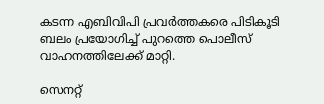കടന്ന എബിവിപി പ്രവര്‍ത്തകരെ പിടികൂടി ബലം പ്രയോഗിച്ച് പുറത്തെ പൊലീസ് വാഹനത്തിലേക്ക് മാറ്റി.

സെനറ്റ്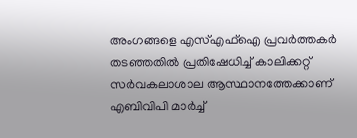അംഗങ്ങളെ എസ്എഫ്‌ഐ പ്രവര്‍ത്തകര്‍ തടഞ്ഞതില്‍ പ്രതിഷേധിച്ച് കാലിക്കറ്റ് സര്‍വകലാശാല ആസ്ഥാനത്തേക്കാണ് എബിവിപി മാര്‍ച്ച്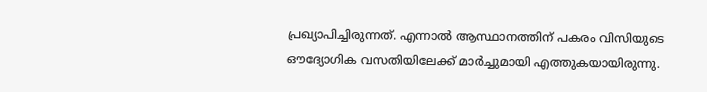പ്രഖ്യാപിച്ചിരുന്നത്. എന്നാല്‍ ആസ്ഥാനത്തിന് പകരം വിസിയുടെ ഔദ്യോഗിക വസതിയിലേക്ക് മാര്‍ച്ചുമായി എത്തുകയായിരുന്നു.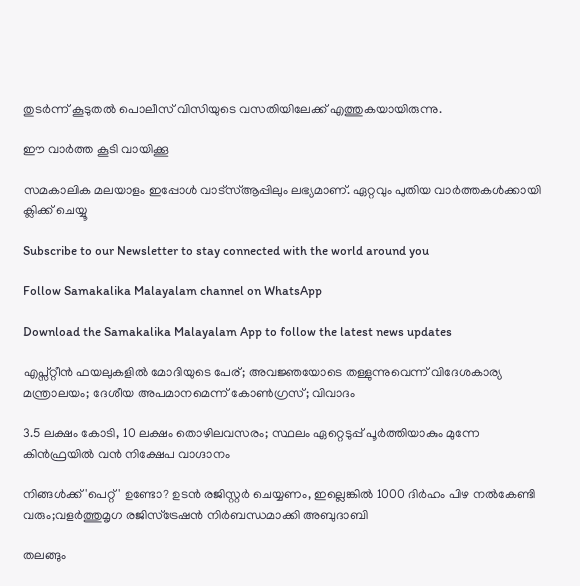തുടര്‍ന്ന് കൂടുതല്‍ പൊലീസ് വിസിയുടെ വസതിയിലേക്ക് എത്തുകയായിരുന്നു.

ഈ വാര്‍ത്ത കൂടി വായിക്കൂ

സമകാലിക മലയാളം ഇപ്പോള്‍ വാട്‌സ്ആപ്പിലും ലഭ്യമാണ്. ഏറ്റവും പുതിയ വാര്‍ത്തകള്‍ക്കായി ക്ലിക്ക് ചെയ്യൂ

Subscribe to our Newsletter to stay connected with the world around you

Follow Samakalika Malayalam channel on WhatsApp

Download the Samakalika Malayalam App to follow the latest news updates

എപ്സ്റ്റീന്‍ ഫയലുകളില്‍ മോദിയുടെ പേര്; അവജ്ഞയോടെ തള്ളുന്നുവെന്ന് വിദേശകാര്യ മന്ത്രാലയം; ദേശീയ അപമാനമെന്ന് കോണ്‍ഗ്രസ്; വിവാദം

3.5 ലക്ഷം കോടി, 10 ലക്ഷം തൊഴിലവസരം; സ്ഥലം ഏറ്റെടുപ്പ് പൂര്‍ത്തിയാകും മുന്നേ കിന്‍ഫ്രയിൽ വന്‍ നിക്ഷേപ വാഗ്ദാനം

നിങ്ങൾക്ക് 'പെറ്റ്' ഉണ്ടോ? ഉടൻ രജിസ്റ്റർ ചെയ്യണം, ഇല്ലെങ്കിൽ 1000 ദിർഹം പിഴ നൽകേണ്ടി വരും;വളർത്തുമൃഗ രജിസ്ട്രേഷൻ നിർബന്ധമാക്കി അബുദാബി

തലങ്ങും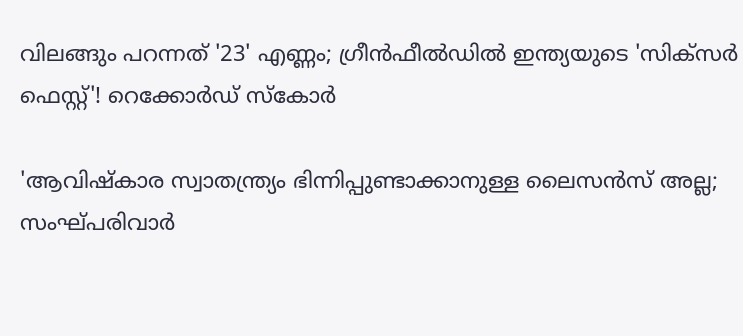വിലങ്ങും പറന്നത് '23' എണ്ണം; ഗ്രീൻഫീൽഡിൽ ഇന്ത്യയുടെ 'സിക്സർ‌ ഫെസ്റ്റ്'! റെക്കോര്‍ഡ് സ്‌കോർ

'ആവിഷ്‌കാര സ്വാതന്ത്ര്യം ഭിന്നിപ്പുണ്ടാക്കാനുള്ള ലൈസന്‍സ് അല്ല; സംഘ്പരിവാര്‍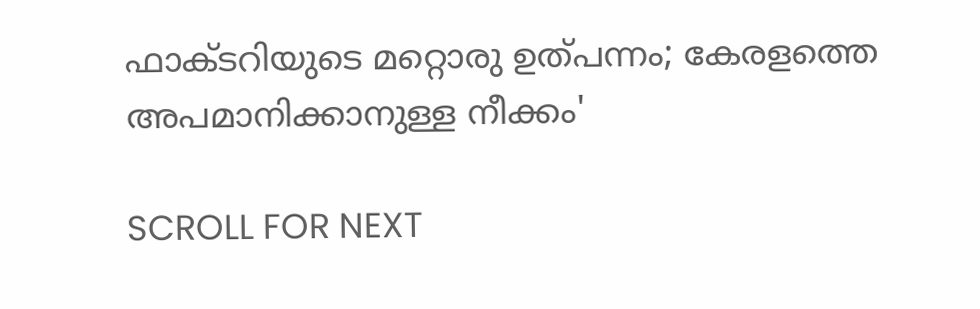ഫാക്ടറിയുടെ മറ്റൊരു ഉത്പന്നം; കേരളത്തെ അപമാനിക്കാനുള്ള നീക്കം'

SCROLL FOR NEXT